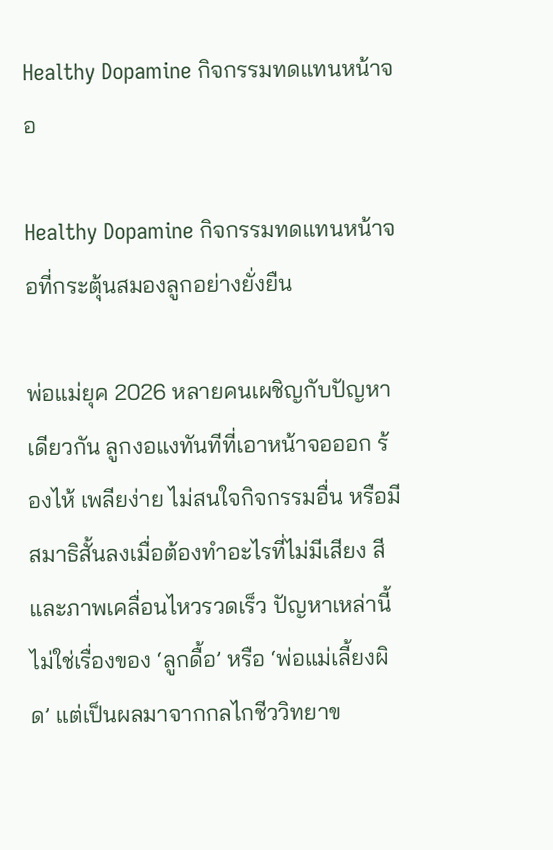Healthy Dopamine กิจกรรมทดแทนหน้าจอ

Healthy Dopamine กิจกรรมทดแทนหน้าจอที่กระตุ้นสมองลูกอย่างยั่งยืน

พ่อแม่ยุค 2026 หลายคนเผชิญกับปัญหาเดียวกัน ลูกงอแงทันทีที่เอาหน้าจอออก ร้องไห้ เพลียง่าย ไม่สนใจกิจกรรมอื่น หรือมีสมาธิสั้นลงเมื่อต้องทำอะไรที่ไม่มีเสียง สี และภาพเคลื่อนไหวรวดเร็ว ปัญหาเหล่านี้ไม่ใช่เรื่องของ ‘ลูกดื้อ’ หรือ ‘พ่อแม่เลี้ยงผิด’ แต่เป็นผลมาจากกลไกชีววิทยาข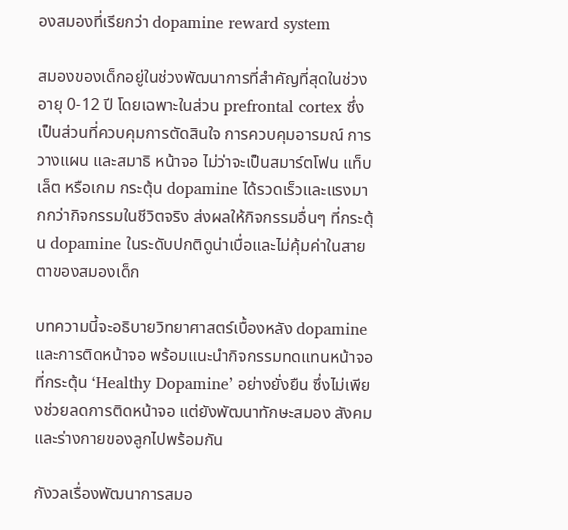องสมองที่เรียกว่า dopamine reward system

สมองของเด็กอยู่ในช่วงพัฒนาการที่สำคัญที่สุดในช่วงอายุ 0-12 ปี โดยเฉพาะในส่วน prefrontal cortex ซึ่งเป็นส่วนที่ควบคุมการตัดสินใจ การควบคุมอารมณ์ การวางแผน และสมาธิ หน้าจอ ไม่ว่าจะเป็นสมาร์ตโฟน แท็บเล็ต หรือเกม กระตุ้น dopamine ได้รวดเร็วและแรงมากกว่ากิจกรรมในชีวิตจริง ส่งผลให้กิจกรรมอื่นๆ ที่กระตุ้น dopamine ในระดับปกติดูน่าเบื่อและไม่คุ้มค่าในสายตาของสมองเด็ก

บทความนี้จะอธิบายวิทยาศาสตร์เบื้องหลัง dopamine และการติดหน้าจอ พร้อมแนะนำกิจกรรมทดแทนหน้าจอที่กระตุ้น ‘Healthy Dopamine’ อย่างยั่งยืน ซึ่งไม่เพียงช่วยลดการติดหน้าจอ แต่ยังพัฒนาทักษะสมอง สังคม และร่างกายของลูกไปพร้อมกัน

กังวลเรื่องพัฒนาการสมอ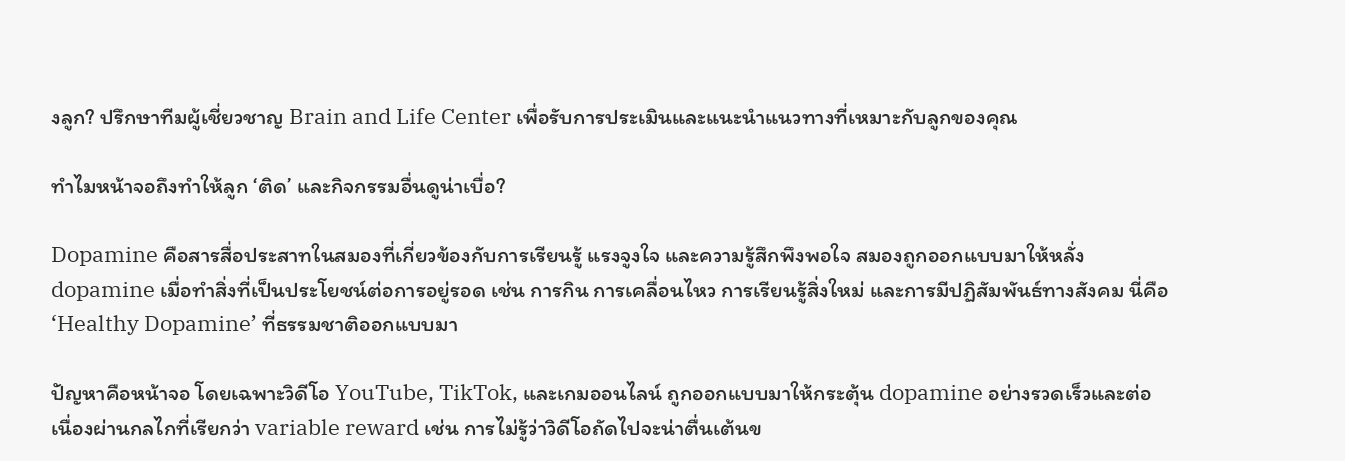งลูก? ปรึกษาทีมผู้เชี่ยวชาญ Brain and Life Center เพื่อรับการประเมินและแนะนำแนวทางที่เหมาะกับลูกของคุณ

ทำไมหน้าจอถึงทำให้ลูก ‘ติด’ และกิจกรรมอื่นดูน่าเบื่อ?

Dopamine คือสารสื่อประสาทในสมองที่เกี่ยวข้องกับการเรียนรู้ แรงจูงใจ และความรู้สึกพึงพอใจ สมองถูกออกแบบมาให้หลั่ง dopamine เมื่อทำสิ่งที่เป็นประโยชน์ต่อการอยู่รอด เช่น การกิน การเคลื่อนไหว การเรียนรู้สิ่งใหม่ และการมีปฏิสัมพันธ์ทางสังคม นี่คือ ‘Healthy Dopamine’ ที่ธรรมชาติออกแบบมา

ปัญหาคือหน้าจอ โดยเฉพาะวิดีโอ YouTube, TikTok, และเกมออนไลน์ ถูกออกแบบมาให้กระตุ้น dopamine อย่างรวดเร็วและต่อเนื่องผ่านกลไกที่เรียกว่า variable reward เช่น การไม่รู้ว่าวิดีโอถัดไปจะน่าตื่นเต้นข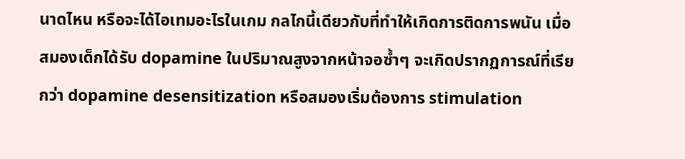นาดไหน หรือจะได้ไอเทมอะไรในเกม กลไกนี้เดียวกับที่ทำให้เกิดการติดการพนัน เมื่อสมองเด็กได้รับ dopamine ในปริมาณสูงจากหน้าจอซ้ำๆ จะเกิดปรากฏการณ์ที่เรียกว่า dopamine desensitization หรือสมองเริ่มต้องการ stimulation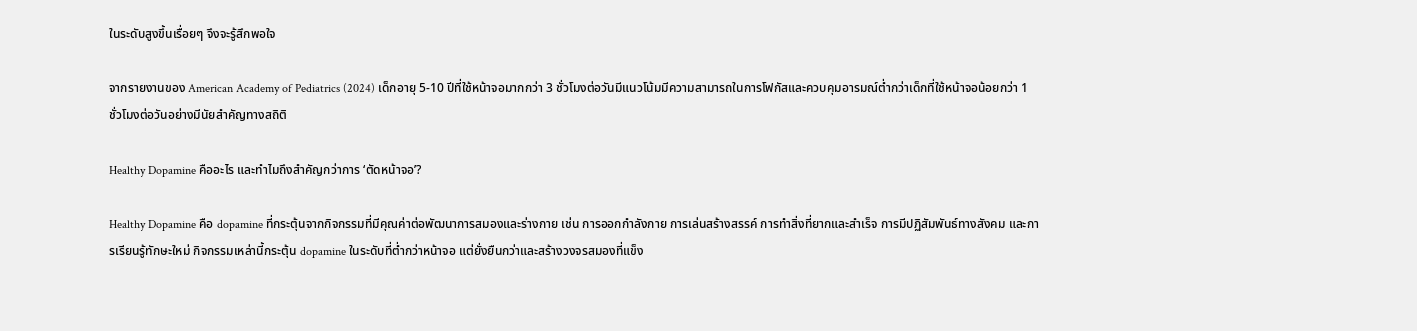ในระดับสูงขึ้นเรื่อยๆ จึงจะรู้สึกพอใจ

จากรายงานของ American Academy of Pediatrics (2024) เด็กอายุ 5-10 ปีที่ใช้หน้าจอมากกว่า 3 ชั่วโมงต่อวันมีแนวโน้มมีความสามารถในการโฟกัสและควบคุมอารมณ์ต่ำกว่าเด็กที่ใช้หน้าจอน้อยกว่า 1 ชั่วโมงต่อวันอย่างมีนัยสำคัญทางสถิติ

Healthy Dopamine คืออะไร และทำไมถึงสำคัญกว่าการ ‘ตัดหน้าจอ’?

Healthy Dopamine คือ dopamine ที่กระตุ้นจากกิจกรรมที่มีคุณค่าต่อพัฒนาการสมองและร่างกาย เช่น การออกกำลังกาย การเล่นสร้างสรรค์ การทำสิ่งที่ยากและสำเร็จ การมีปฏิสัมพันธ์ทางสังคม และการเรียนรู้ทักษะใหม่ กิจกรรมเหล่านี้กระตุ้น dopamine ในระดับที่ต่ำกว่าหน้าจอ แต่ยั่งยืนกว่าและสร้างวงจรสมองที่แข็ง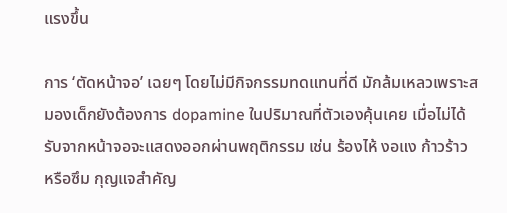แรงขึ้น

การ ‘ตัดหน้าจอ’ เฉยๆ โดยไม่มีกิจกรรมทดแทนที่ดี มักล้มเหลวเพราะสมองเด็กยังต้องการ dopamine ในปริมาณที่ตัวเองคุ้นเคย เมื่อไม่ได้รับจากหน้าจอจะแสดงออกผ่านพฤติกรรม เช่น ร้องไห้ งอแง ก้าวร้าว หรือซึม กุญแจสำคัญ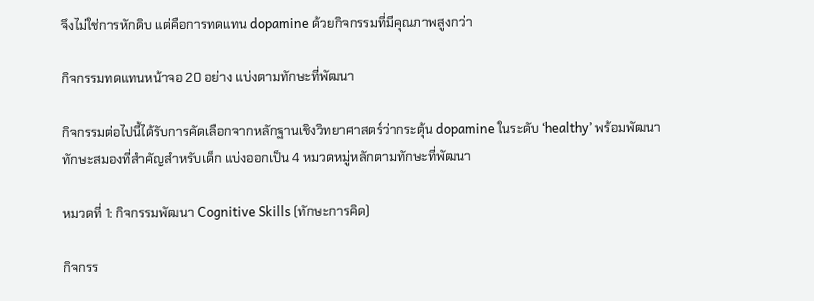จึงไม่ใช่การหักดิบ แต่คือการทดแทน dopamine ด้วยกิจกรรมที่มีคุณภาพสูงกว่า

กิจกรรมทดแทนหน้าจอ 20 อย่าง แบ่งตามทักษะที่พัฒนา

กิจกรรมต่อไปนี้ได้รับการคัดเลือกจากหลักฐานเชิงวิทยาศาสตร์ว่ากระตุ้น dopamine ในระดับ ‘healthy’ พร้อมพัฒนาทักษะสมองที่สำคัญสำหรับเด็ก แบ่งออกเป็น 4 หมวดหมู่หลักตามทักษะที่พัฒนา

หมวดที่ 1: กิจกรรมพัฒนา Cognitive Skills (ทักษะการคิด)

กิจกรร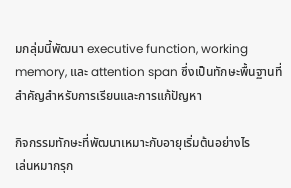มกลุ่มนี้พัฒนา executive function, working memory, และ attention span ซึ่งเป็นทักษะพื้นฐานที่สำคัญสำหรับการเรียนและการแก้ปัญหา

กิจกรรมทักษะที่พัฒนาเหมาะกับอายุเริ่มต้นอย่างไร
เล่นหมากรุก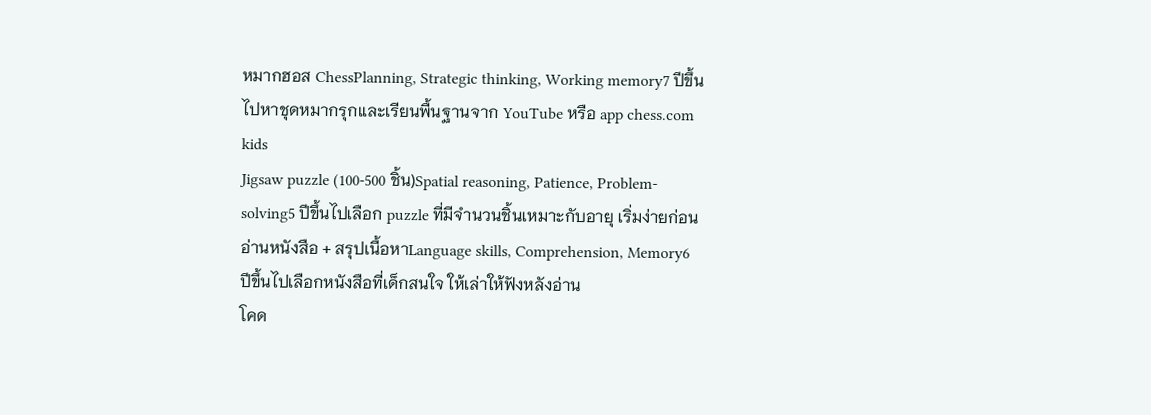หมากฮอส ChessPlanning, Strategic thinking, Working memory7 ปีขึ้นไปหาชุดหมากรุกและเรียนพื้นฐานจาก YouTube หรือ app chess.com kids
Jigsaw puzzle (100-500 ชิ้น)Spatial reasoning, Patience, Problem-solving5 ปีขึ้นไปเลือก puzzle ที่มีจำนวนชิ้นเหมาะกับอายุ เริ่มง่ายก่อน
อ่านหนังสือ + สรุปเนื้อหาLanguage skills, Comprehension, Memory6 ปีขึ้นไปเลือกหนังสือที่เด็กสนใจ ให้เล่าให้ฟังหลังอ่าน
โคด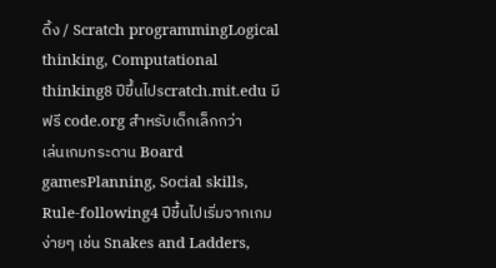ดิ้ง / Scratch programmingLogical thinking, Computational thinking8 ปีขึ้นไปscratch.mit.edu มีฟรี code.org สำหรับเด็กเล็กกว่า
เล่นเกมกระดาน Board gamesPlanning, Social skills, Rule-following4 ปีขึ้นไปเริ่มจากเกมง่ายๆ เช่น Snakes and Ladders,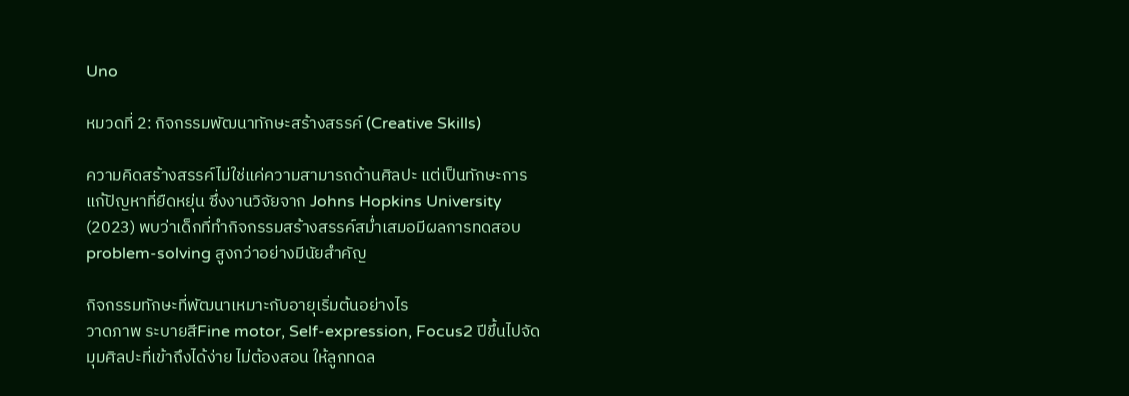Uno

หมวดที่ 2: กิจกรรมพัฒนาทักษะสร้างสรรค์ (Creative Skills)

ความคิดสร้างสรรค์ไม่ใช่แค่ความสามารถด้านศิลปะ แต่เป็นทักษะการแก้ปัญหาที่ยืดหยุ่น ซึ่งงานวิจัยจาก Johns Hopkins University (2023) พบว่าเด็กที่ทำกิจกรรมสร้างสรรค์สม่ำเสมอมีผลการทดสอบ problem-solving สูงกว่าอย่างมีนัยสำคัญ

กิจกรรมทักษะที่พัฒนาเหมาะกับอายุเริ่มต้นอย่างไร
วาดภาพ ระบายสีFine motor, Self-expression, Focus2 ปีขึ้นไปจัดมุมศิลปะที่เข้าถึงได้ง่าย ไม่ต้องสอน ให้ลูกทดล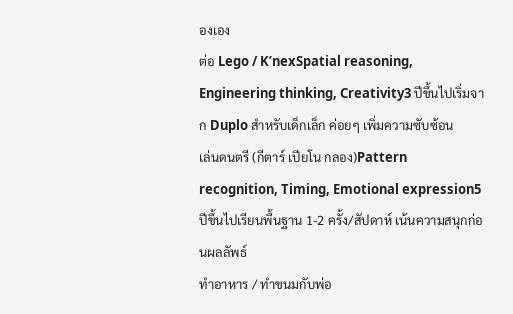องเอง
ต่อ Lego / K’nexSpatial reasoning, Engineering thinking, Creativity3 ปีขึ้นไปเริ่มจาก Duplo สำหรับเด็กเล็ก ค่อยๆ เพิ่มความซับซ้อน
เล่นดนตรี (กีตาร์ เปียโน กลอง)Pattern recognition, Timing, Emotional expression5 ปีขึ้นไปเรียนพื้นฐาน 1-2 ครั้ง/สัปดาห์ เน้นความสนุกก่อนผลลัพธ์
ทำอาหาร / ทำขนมกับพ่อ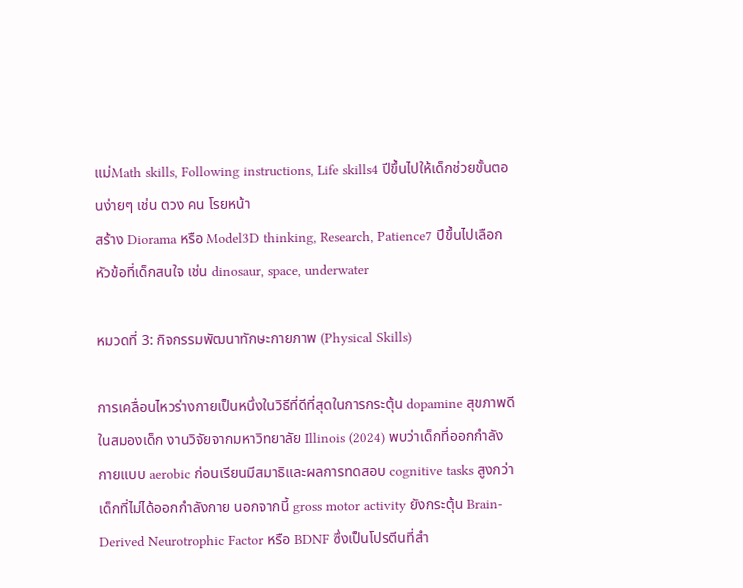แม่Math skills, Following instructions, Life skills4 ปีขึ้นไปให้เด็กช่วยขั้นตอนง่ายๆ เช่น ตวง คน โรยหน้า
สร้าง Diorama หรือ Model3D thinking, Research, Patience7 ปีขึ้นไปเลือกหัวข้อที่เด็กสนใจ เช่น dinosaur, space, underwater

หมวดที่ 3: กิจกรรมพัฒนาทักษะกายภาพ (Physical Skills)

การเคลื่อนไหวร่างกายเป็นหนึ่งในวิธีที่ดีที่สุดในการกระตุ้น dopamine สุขภาพดีในสมองเด็ก งานวิจัยจากมหาวิทยาลัย Illinois (2024) พบว่าเด็กที่ออกกำลังกายแบบ aerobic ก่อนเรียนมีสมาธิและผลการทดสอบ cognitive tasks สูงกว่าเด็กที่ไม่ได้ออกกำลังกาย นอกจากนี้ gross motor activity ยังกระตุ้น Brain-Derived Neurotrophic Factor หรือ BDNF ซึ่งเป็นโปรตีนที่สำ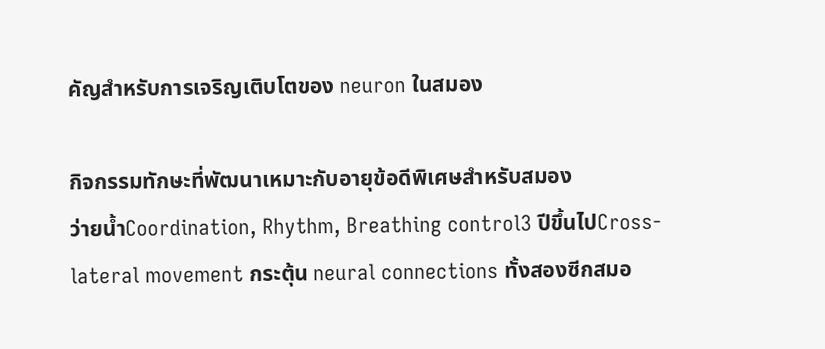คัญสำหรับการเจริญเติบโตของ neuron ในสมอง

กิจกรรมทักษะที่พัฒนาเหมาะกับอายุข้อดีพิเศษสำหรับสมอง
ว่ายน้ำCoordination, Rhythm, Breathing control3 ปีขึ้นไปCross-lateral movement กระตุ้น neural connections ทั้งสองซีกสมอ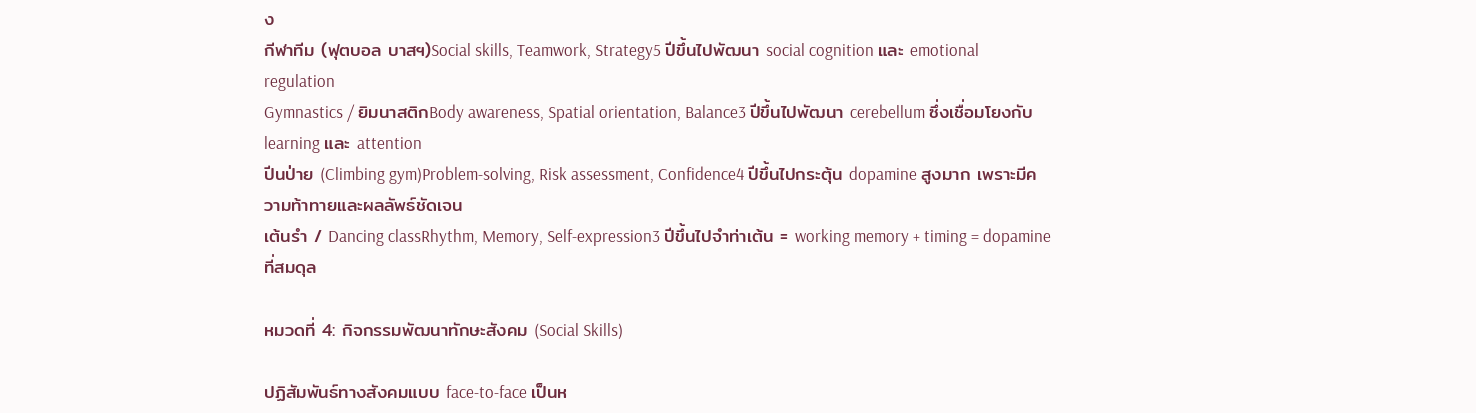ง
กีฬาทีม (ฟุตบอล บาสฯ)Social skills, Teamwork, Strategy5 ปีขึ้นไปพัฒนา social cognition และ emotional regulation
Gymnastics / ยิมนาสติกBody awareness, Spatial orientation, Balance3 ปีขึ้นไปพัฒนา cerebellum ซึ่งเชื่อมโยงกับ learning และ attention
ปีนป่าย (Climbing gym)Problem-solving, Risk assessment, Confidence4 ปีขึ้นไปกระตุ้น dopamine สูงมาก เพราะมีความท้าทายและผลลัพธ์ชัดเจน
เต้นรำ / Dancing classRhythm, Memory, Self-expression3 ปีขึ้นไปจำท่าเต้น = working memory + timing = dopamine ที่สมดุล

หมวดที่ 4: กิจกรรมพัฒนาทักษะสังคม (Social Skills)

ปฏิสัมพันธ์ทางสังคมแบบ face-to-face เป็นห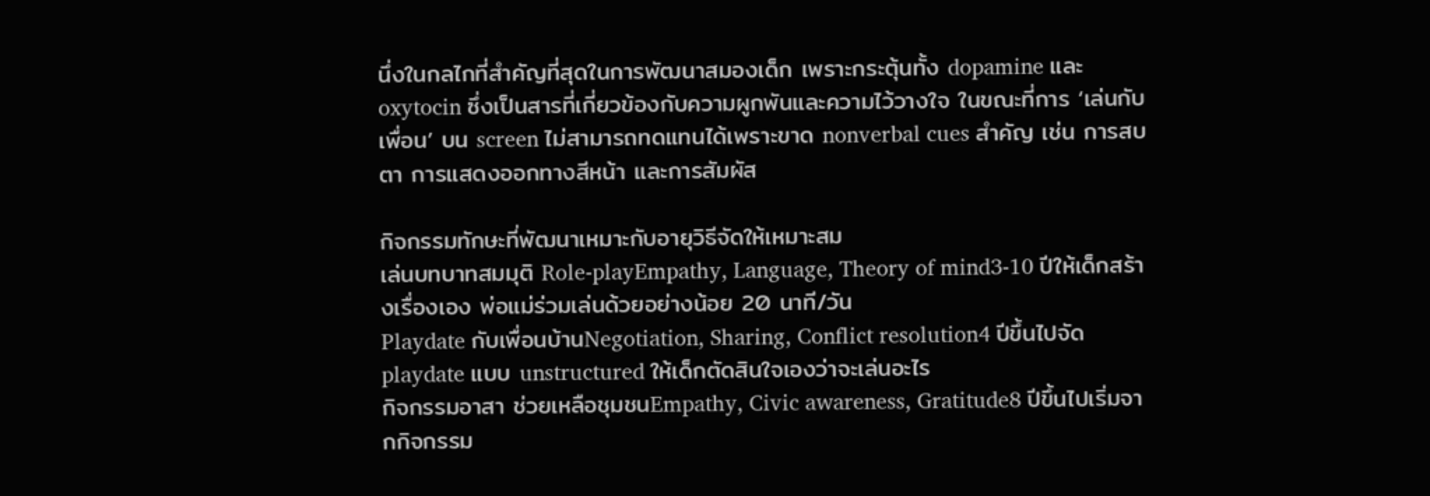นึ่งในกลไกที่สำคัญที่สุดในการพัฒนาสมองเด็ก เพราะกระตุ้นทั้ง dopamine และ oxytocin ซึ่งเป็นสารที่เกี่ยวข้องกับความผูกพันและความไว้วางใจ ในขณะที่การ ‘เล่นกับเพื่อน’ บน screen ไม่สามารถทดแทนได้เพราะขาด nonverbal cues สำคัญ เช่น การสบตา การแสดงออกทางสีหน้า และการสัมผัส

กิจกรรมทักษะที่พัฒนาเหมาะกับอายุวิธีจัดให้เหมาะสม
เล่นบทบาทสมมุติ Role-playEmpathy, Language, Theory of mind3-10 ปีให้เด็กสร้างเรื่องเอง พ่อแม่ร่วมเล่นด้วยอย่างน้อย 20 นาที/วัน
Playdate กับเพื่อนบ้านNegotiation, Sharing, Conflict resolution4 ปีขึ้นไปจัด playdate แบบ unstructured ให้เด็กตัดสินใจเองว่าจะเล่นอะไร
กิจกรรมอาสา ช่วยเหลือชุมชนEmpathy, Civic awareness, Gratitude8 ปีขึ้นไปเริ่มจากกิจกรรม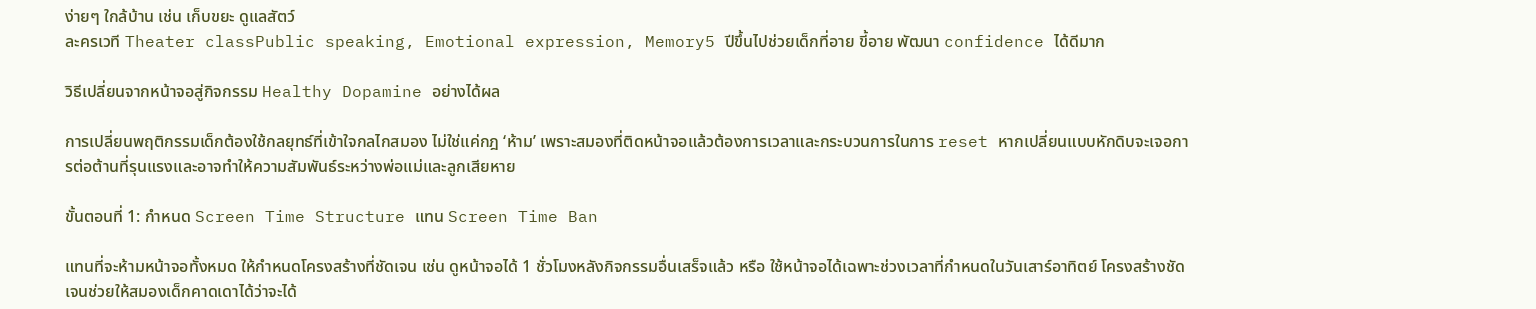ง่ายๆ ใกล้บ้าน เช่น เก็บขยะ ดูแลสัตว์
ละครเวที Theater classPublic speaking, Emotional expression, Memory5 ปีขึ้นไปช่วยเด็กที่อาย ขี้อาย พัฒนา confidence ได้ดีมาก

วิธีเปลี่ยนจากหน้าจอสู่กิจกรรม Healthy Dopamine อย่างได้ผล

การเปลี่ยนพฤติกรรมเด็กต้องใช้กลยุทธ์ที่เข้าใจกลไกสมอง ไม่ใช่แค่กฎ ‘ห้าม’ เพราะสมองที่ติดหน้าจอแล้วต้องการเวลาและกระบวนการในการ reset หากเปลี่ยนแบบหักดิบจะเจอการต่อต้านที่รุนแรงและอาจทำให้ความสัมพันธ์ระหว่างพ่อแม่และลูกเสียหาย

ขั้นตอนที่ 1: กำหนด Screen Time Structure แทน Screen Time Ban

แทนที่จะห้ามหน้าจอทั้งหมด ให้กำหนดโครงสร้างที่ชัดเจน เช่น ดูหน้าจอได้ 1 ชั่วโมงหลังกิจกรรมอื่นเสร็จแล้ว หรือ ใช้หน้าจอได้เฉพาะช่วงเวลาที่กำหนดในวันเสาร์อาทิตย์ โครงสร้างชัดเจนช่วยให้สมองเด็กคาดเดาได้ว่าจะได้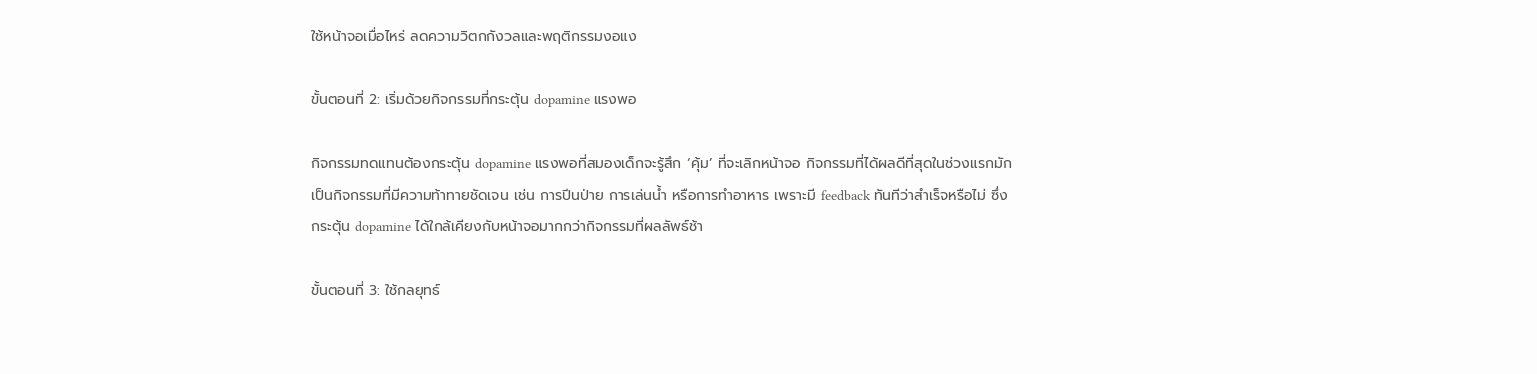ใช้หน้าจอเมื่อไหร่ ลดความวิตกกังวลและพฤติกรรมงอแง

ขั้นตอนที่ 2: เริ่มด้วยกิจกรรมที่กระตุ้น dopamine แรงพอ

กิจกรรมทดแทนต้องกระตุ้น dopamine แรงพอที่สมองเด็กจะรู้สึก ‘คุ้ม’ ที่จะเลิกหน้าจอ กิจกรรมที่ได้ผลดีที่สุดในช่วงแรกมักเป็นกิจกรรมที่มีความท้าทายชัดเจน เช่น การปีนป่าย การเล่นน้ำ หรือการทำอาหาร เพราะมี feedback ทันทีว่าสำเร็จหรือไม่ ซึ่งกระตุ้น dopamine ได้ใกล้เคียงกับหน้าจอมากกว่ากิจกรรมที่ผลลัพธ์ช้า

ขั้นตอนที่ 3: ใช้กลยุทธ์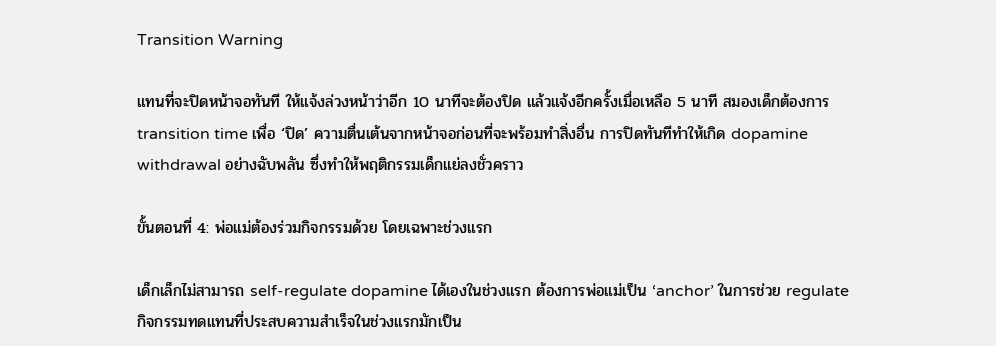Transition Warning

แทนที่จะปิดหน้าจอทันที ให้แจ้งล่วงหน้าว่าอีก 10 นาทีจะต้องปิด แล้วแจ้งอีกครั้งเมื่อเหลือ 5 นาที สมองเด็กต้องการ transition time เพื่อ ‘ปิด’ ความตื่นเต้นจากหน้าจอก่อนที่จะพร้อมทำสิ่งอื่น การปิดทันทีทำให้เกิด dopamine withdrawal อย่างฉับพลัน ซึ่งทำให้พฤติกรรมเด็กแย่ลงชั่วคราว

ขั้นตอนที่ 4: พ่อแม่ต้องร่วมกิจกรรมด้วย โดยเฉพาะช่วงแรก

เด็กเล็กไม่สามารถ self-regulate dopamine ได้เองในช่วงแรก ต้องการพ่อแม่เป็น ‘anchor’ ในการช่วย regulate กิจกรรมทดแทนที่ประสบความสำเร็จในช่วงแรกมักเป็น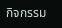กิจกรรม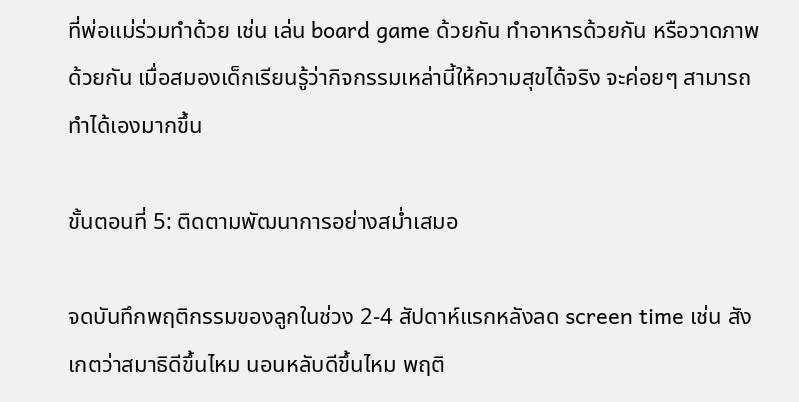ที่พ่อแม่ร่วมทำด้วย เช่น เล่น board game ด้วยกัน ทำอาหารด้วยกัน หรือวาดภาพด้วยกัน เมื่อสมองเด็กเรียนรู้ว่ากิจกรรมเหล่านี้ให้ความสุขได้จริง จะค่อยๆ สามารถทำได้เองมากขึ้น

ขั้นตอนที่ 5: ติดตามพัฒนาการอย่างสม่ำเสมอ

จดบันทึกพฤติกรรมของลูกในช่วง 2-4 สัปดาห์แรกหลังลด screen time เช่น สังเกตว่าสมาธิดีขึ้นไหม นอนหลับดีขึ้นไหม พฤติ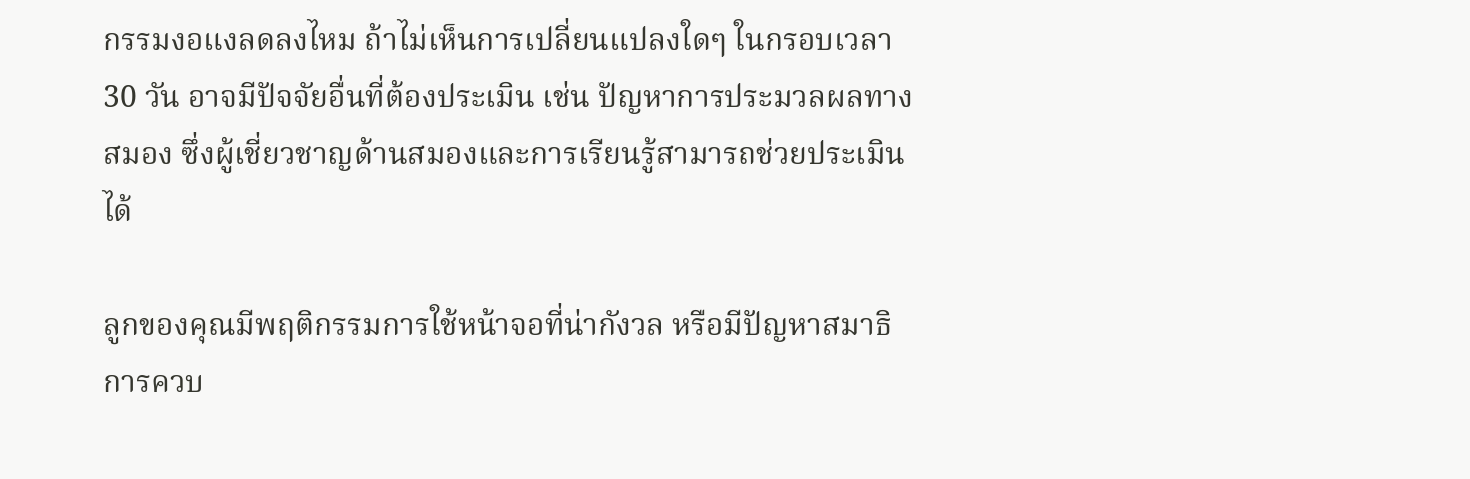กรรมงอแงลดลงไหม ถ้าไม่เห็นการเปลี่ยนแปลงใดๆ ในกรอบเวลา 30 วัน อาจมีปัจจัยอื่นที่ต้องประเมิน เช่น ปัญหาการประมวลผลทางสมอง ซึ่งผู้เชี่ยวชาญด้านสมองและการเรียนรู้สามารถช่วยประเมินได้

ลูกของคุณมีพฤติกรรมการใช้หน้าจอที่น่ากังวล หรือมีปัญหาสมาธิ การควบ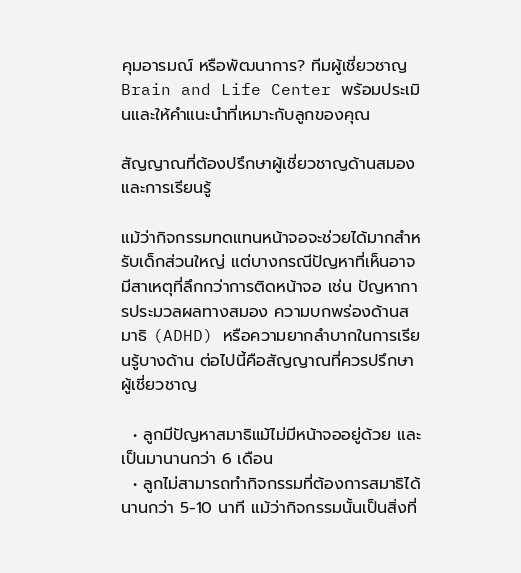คุมอารมณ์ หรือพัฒนาการ? ทีมผู้เชี่ยวชาญ Brain and Life Center พร้อมประเมินและให้คำแนะนำที่เหมาะกับลูกของคุณ

สัญญาณที่ต้องปรึกษาผู้เชี่ยวชาญด้านสมองและการเรียนรู้

แม้ว่ากิจกรรมทดแทนหน้าจอจะช่วยได้มากสำหรับเด็กส่วนใหญ่ แต่บางกรณีปัญหาที่เห็นอาจมีสาเหตุที่ลึกกว่าการติดหน้าจอ เช่น ปัญหาการประมวลผลทางสมอง ความบกพร่องด้านสมาธิ (ADHD) หรือความยากลำบากในการเรียนรู้บางด้าน ต่อไปนี้คือสัญญาณที่ควรปรึกษาผู้เชี่ยวชาญ

  • ลูกมีปัญหาสมาธิแม้ไม่มีหน้าจออยู่ด้วย และเป็นมานานกว่า 6 เดือน
  • ลูกไม่สามารถทำกิจกรรมที่ต้องการสมาธิได้นานกว่า 5-10 นาที แม้ว่ากิจกรรมนั้นเป็นสิ่งที่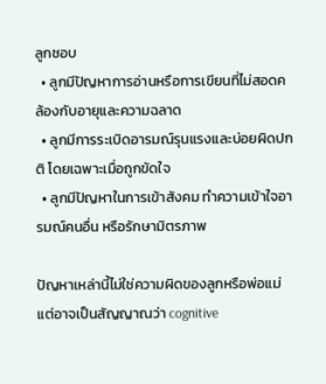ลูกชอบ
  • ลูกมีปัญหาการอ่านหรือการเขียนที่ไม่สอดคล้องกับอายุและความฉลาด
  • ลูกมีการระเบิดอารมณ์รุนแรงและบ่อยผิดปกติ โดยเฉพาะเมื่อถูกขัดใจ
  • ลูกมีปัญหาในการเข้าสังคม ทำความเข้าใจอารมณ์คนอื่น หรือรักษามิตรภาพ

ปัญหาเหล่านี้ไม่ใช่ความผิดของลูกหรือพ่อแม่ แต่อาจเป็นสัญญาณว่า cognitive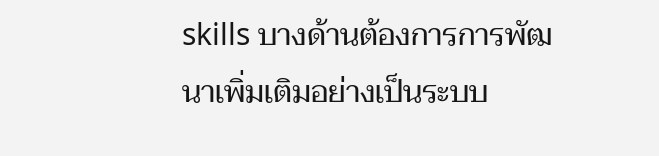skills บางด้านต้องการการพัฒนาเพิ่มเติมอย่างเป็นระบบ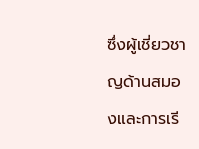ซึ่งผู้เชี่ยวชาญด้านสมองและการเรี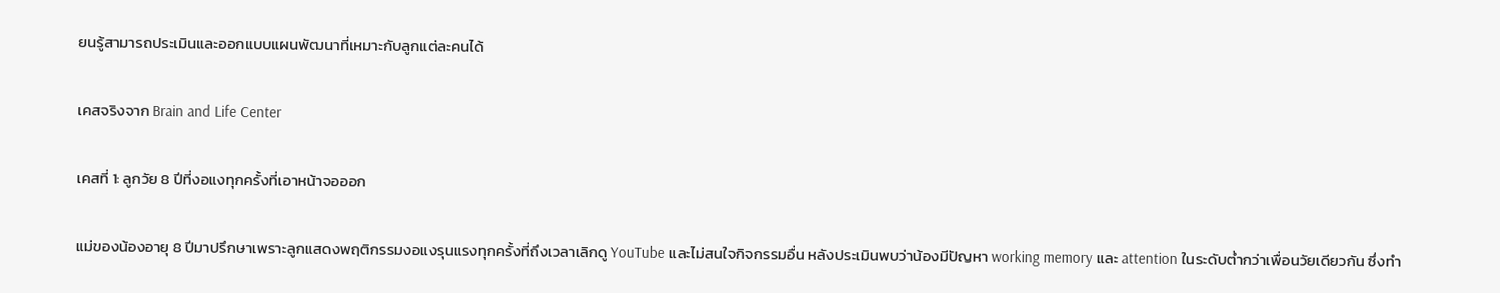ยนรู้สามารถประเมินและออกแบบแผนพัฒนาที่เหมาะกับลูกแต่ละคนได้

เคสจริงจาก Brain and Life Center

เคสที่ 1: ลูกวัย 8 ปีที่งอแงทุกครั้งที่เอาหน้าจอออก

แม่ของน้องอายุ 8 ปีมาปรึกษาเพราะลูกแสดงพฤติกรรมงอแงรุนแรงทุกครั้งที่ถึงเวลาเลิกดู YouTube และไม่สนใจกิจกรรมอื่น หลังประเมินพบว่าน้องมีปัญหา working memory และ attention ในระดับต่ำกว่าเพื่อนวัยเดียวกัน ซึ่งทำ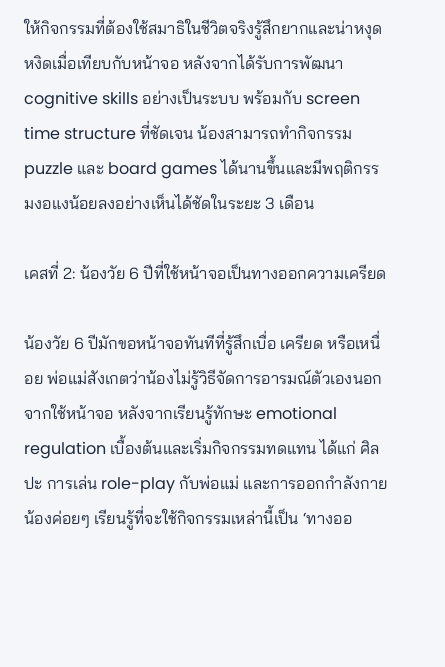ให้กิจกรรมที่ต้องใช้สมาธิในชีวิตจริงรู้สึกยากและน่าหงุดหงิดเมื่อเทียบกับหน้าจอ หลังจากได้รับการพัฒนา cognitive skills อย่างเป็นระบบ พร้อมกับ screen time structure ที่ชัดเจน น้องสามารถทำกิจกรรม puzzle และ board games ได้นานขึ้นและมีพฤติกรรมงอแงน้อยลงอย่างเห็นได้ชัดในระยะ 3 เดือน

เคสที่ 2: น้องวัย 6 ปีที่ใช้หน้าจอเป็นทางออกความเครียด

น้องวัย 6 ปีมักขอหน้าจอทันทีที่รู้สึกเบื่อ เครียด หรือเหนื่อย พ่อแม่สังเกตว่าน้องไม่รู้วิธีจัดการอารมณ์ตัวเองนอกจากใช้หน้าจอ หลังจากเรียนรู้ทักษะ emotional regulation เบื้องต้นและเริ่มกิจกรรมทดแทน ได้แก่ ศิลปะ การเล่น role-play กับพ่อแม่ และการออกกำลังกาย น้องค่อยๆ เรียนรู้ที่จะใช้กิจกรรมเหล่านี้เป็น ‘ทางออ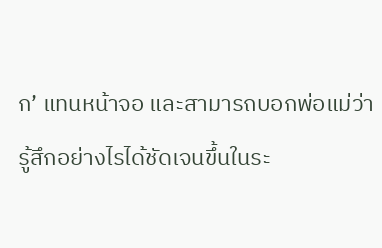ก’ แทนหน้าจอ และสามารถบอกพ่อแม่ว่ารู้สึกอย่างไรได้ชัดเจนขึ้นในระ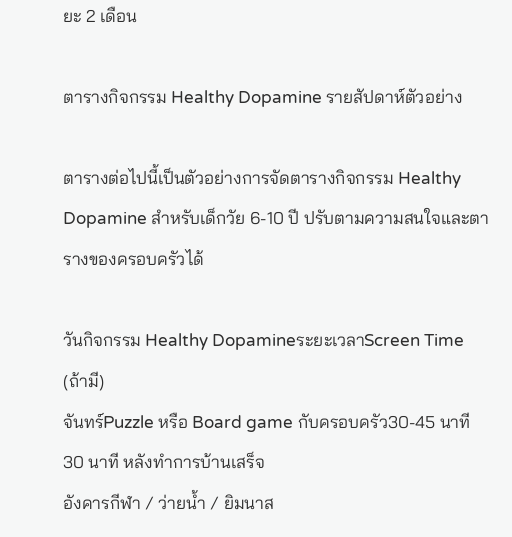ยะ 2 เดือน

ตารางกิจกรรม Healthy Dopamine รายสัปดาห์ตัวอย่าง

ตารางต่อไปนี้เป็นตัวอย่างการจัดตารางกิจกรรม Healthy Dopamine สำหรับเด็กวัย 6-10 ปี ปรับตามความสนใจและตารางของครอบครัวได้

วันกิจกรรม Healthy DopamineระยะเวลาScreen Time (ถ้ามี)
จันทร์Puzzle หรือ Board game กับครอบครัว30-45 นาที30 นาที หลังทำการบ้านเสร็จ
อังคารกีฬา / ว่ายน้ำ / ยิมนาส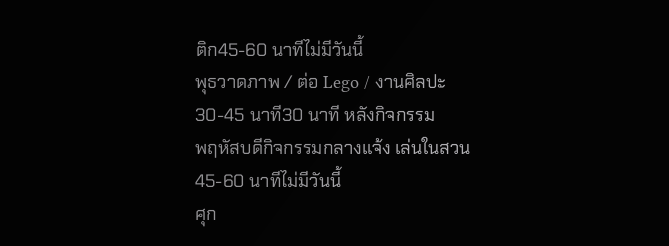ติก45-60 นาทีไม่มีวันนี้
พุธวาดภาพ / ต่อ Lego / งานศิลปะ30-45 นาที30 นาที หลังกิจกรรม
พฤหัสบดีกิจกรรมกลางแจ้ง เล่นในสวน45-60 นาทีไม่มีวันนี้
ศุก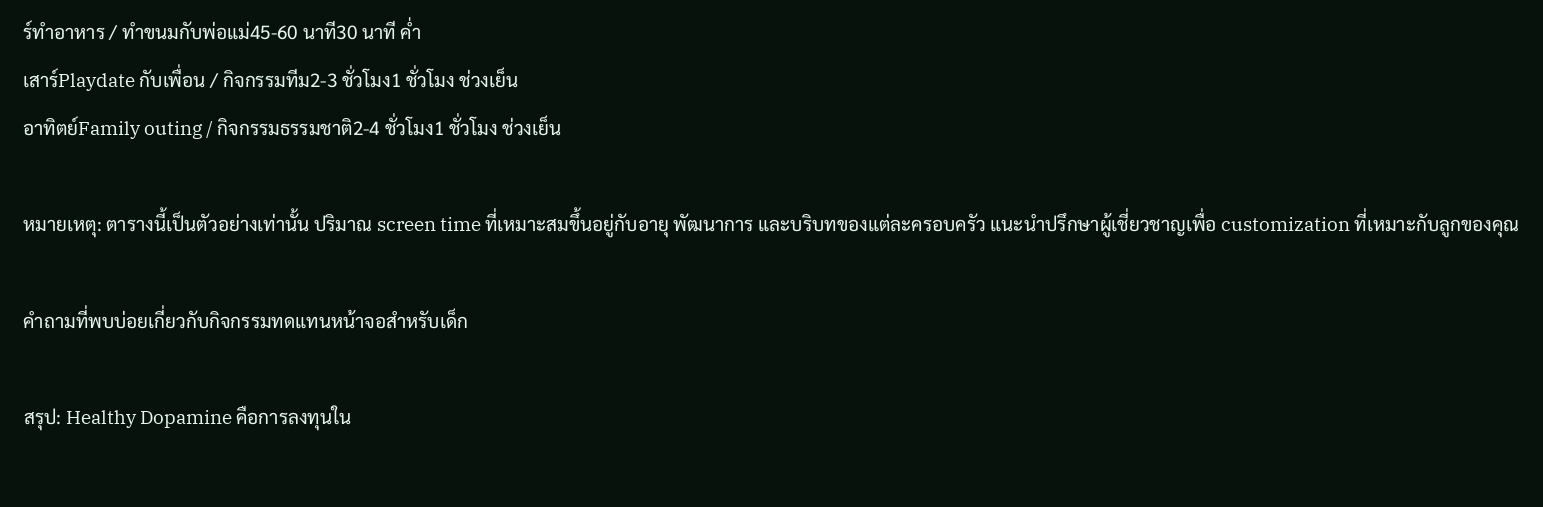ร์ทำอาหาร / ทำขนมกับพ่อแม่45-60 นาที30 นาที ค่ำ
เสาร์Playdate กับเพื่อน / กิจกรรมทีม2-3 ชั่วโมง1 ชั่วโมง ช่วงเย็น
อาทิตย์Family outing / กิจกรรมธรรมชาติ2-4 ชั่วโมง1 ชั่วโมง ช่วงเย็น

หมายเหตุ: ตารางนี้เป็นตัวอย่างเท่านั้น ปริมาณ screen time ที่เหมาะสมขึ้นอยู่กับอายุ พัฒนาการ และบริบทของแต่ละครอบครัว แนะนำปรึกษาผู้เชี่ยวชาญเพื่อ customization ที่เหมาะกับลูกของคุณ

คำถามที่พบบ่อยเกี่ยวกับกิจกรรมทดแทนหน้าจอสำหรับเด็ก

สรุป: Healthy Dopamine คือการลงทุนใน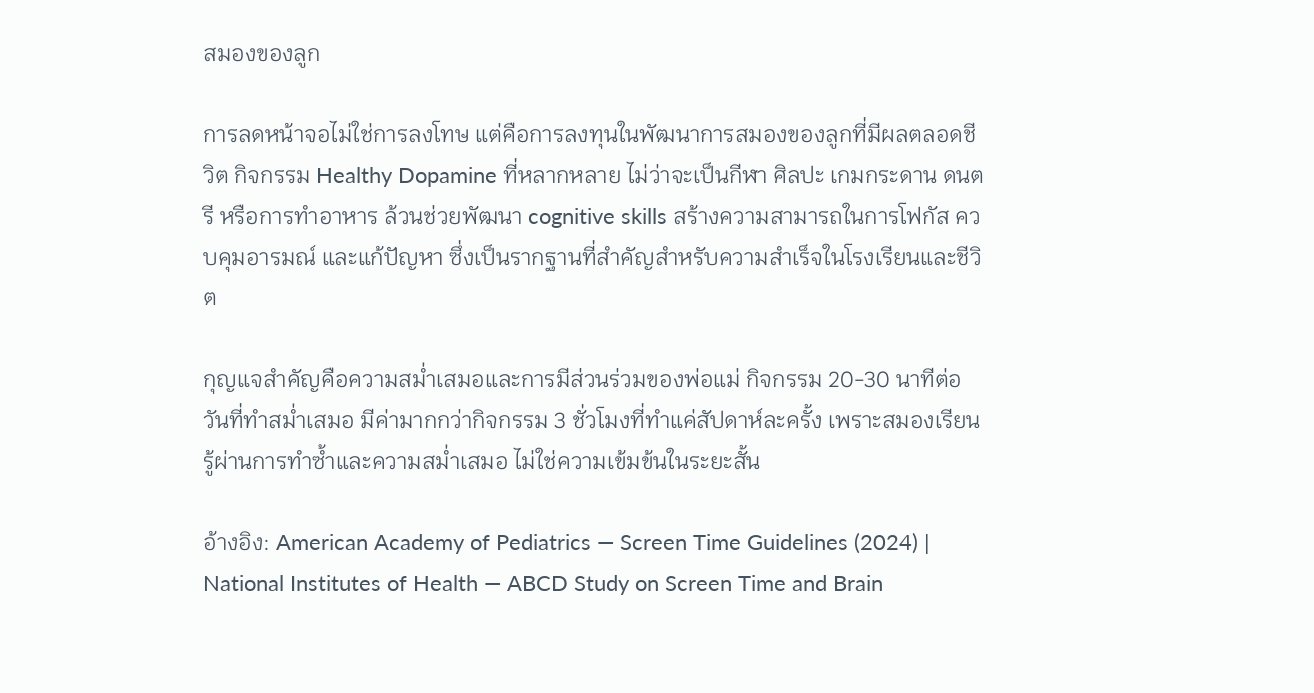สมองของลูก

การลดหน้าจอไม่ใช่การลงโทษ แต่คือการลงทุนในพัฒนาการสมองของลูกที่มีผลตลอดชีวิต กิจกรรม Healthy Dopamine ที่หลากหลาย ไม่ว่าจะเป็นกีฬา ศิลปะ เกมกระดาน ดนตรี หรือการทำอาหาร ล้วนช่วยพัฒนา cognitive skills สร้างความสามารถในการโฟกัส ควบคุมอารมณ์ และแก้ปัญหา ซึ่งเป็นรากฐานที่สำคัญสำหรับความสำเร็จในโรงเรียนและชีวิต

กุญแจสำคัญคือความสม่ำเสมอและการมีส่วนร่วมของพ่อแม่ กิจกรรม 20-30 นาทีต่อวันที่ทำสม่ำเสมอ มีค่ามากกว่ากิจกรรม 3 ชั่วโมงที่ทำแค่สัปดาห์ละครั้ง เพราะสมองเรียนรู้ผ่านการทำซ้ำและความสม่ำเสมอ ไม่ใช่ความเข้มข้นในระยะสั้น

อ้างอิง: American Academy of Pediatrics — Screen Time Guidelines (2024) | National Institutes of Health — ABCD Study on Screen Time and Brain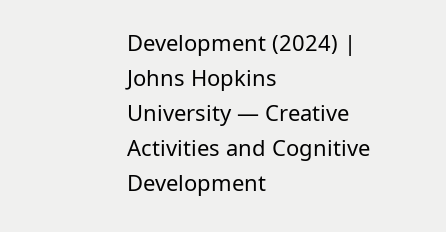Development (2024) | Johns Hopkins University — Creative Activities and Cognitive Development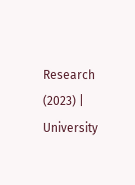Research (2023) | University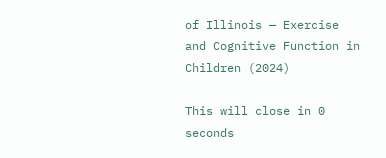of Illinois — Exercise and Cognitive Function in Children (2024)

This will close in 0 seconds